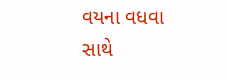વયના વધવા સાથે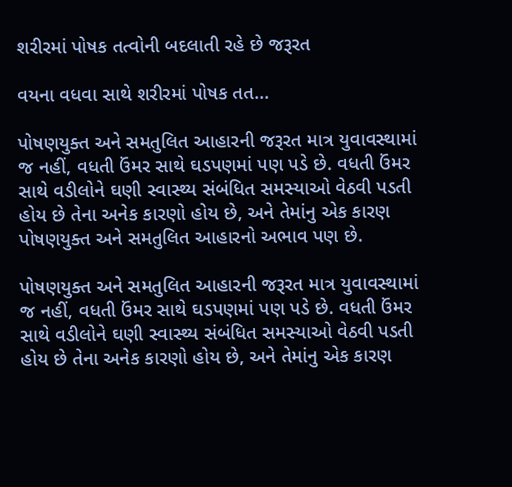શરીરમાં પોષક તત્વોની બદલાતી રહે છે જરૂરત

વયના વધવા સાથે શરીરમાં પોષક તત...

પોષણયુક્ત અને સમતુલિત આહારની જરૂરત માત્ર યુવાવસ્થામાં જ નહીં, વધતી ઉંમર સાથે ઘડપણમાં પણ પડે છે. વધતી ઉંમર સાથે વડીલોને ઘણી સ્વાસ્થ્ય સંબંધિત સમસ્યાઓ વેઠવી પડતી હોય છે તેના અનેક કારણો હોય છે, અને તેમાંનુ એક કારણ પોષણયુક્ત અને સમતુલિત આહારનો અભાવ પણ છે.

પોષણયુક્ત અને સમતુલિત આહારની જરૂરત માત્ર યુવાવસ્થામાં જ નહીં, વધતી ઉંમર સાથે ઘડપણમાં પણ પડે છે. વધતી ઉંમર સાથે વડીલોને ઘણી સ્વાસ્થ્ય સંબંધિત સમસ્યાઓ વેઠવી પડતી હોય છે તેના અનેક કારણો હોય છે, અને તેમાંનુ એક કારણ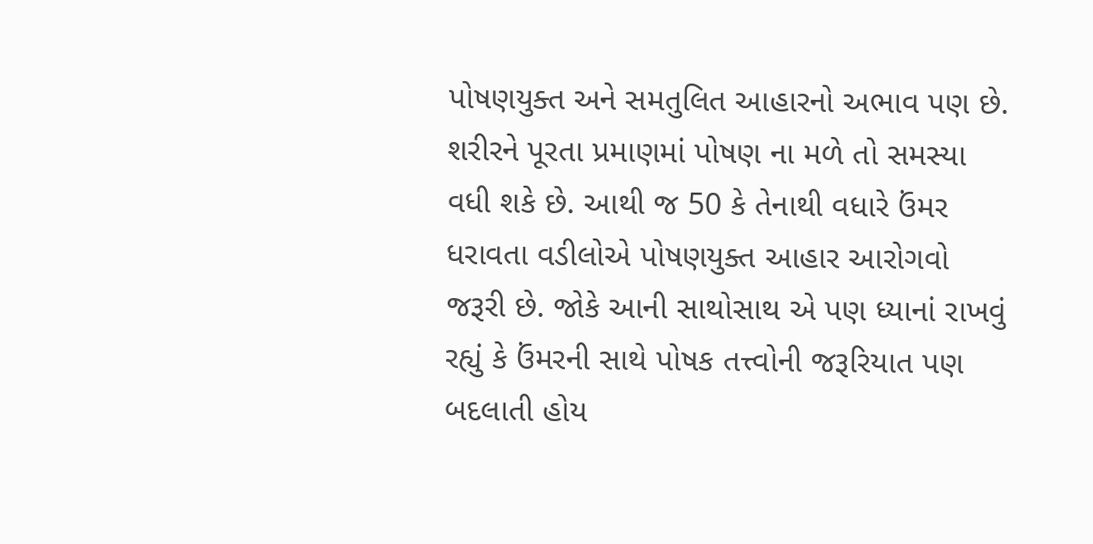પોષણયુક્ત અને સમતુલિત આહારનો અભાવ પણ છે. શરીરને પૂરતા પ્રમાણમાં પોષણ ના મળે તો સમસ્યા વધી શકે છે. આથી જ 50 કે તેનાથી વધારે ઉંમર ધરાવતા વડીલોએ પોષણયુક્ત આહાર આરોગવો જરૂરી છે. જોકે આની સાથોસાથ એ પણ ધ્યાનાં રાખવું રહ્યું કે ઉંમરની સાથે પોષક તત્ત્વોની જરૂરિયાત પણ બદલાતી હોય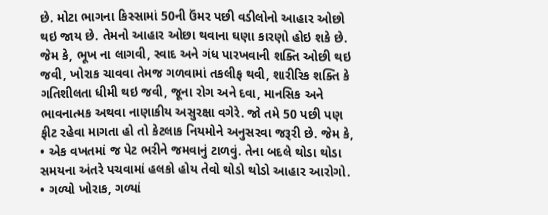છે. મોટા ભાગના કિસ્સામાં 50ની ઉંમર પછી વડીલોનો આહાર ઓછો થઇ જાય છે. તેમનો આહાર ઓછા થવાના ઘણા કારણો હોઇ શકે છે. જેમ કે, ભૂખ ના લાગવી, સ્વાદ અને ગંધ પારખવાની શક્તિ ઓછી થઇ જવી, ખોરાક ચાવવા તેમજ ગળવામાં તકલીફ થવી, શારીરિક શક્તિ કે ગતિશીલતા ધીમી થઇ જવી, જૂના રોગ અને દવા, માનસિક અને ભાવનાત્મક અથવા નાણાકીય અસુરક્ષા વગેરે. જો તમે 50 પછી પણ ફીટ રહેવા માગતા હો તો કેટલાક નિયમોને અનુસરવા જરૂરી છે. જેમ કે,
• એક વખતમાં જ પેટ ભરીને જમવાનું ટાળવું. તેના બદલે થોડા થોડા સમયના અંતરે પચવામાં હલકો હોય તેવો થોડો થોડો આહાર આરોગો.
• ગળ્યો ખોરાક, ગળ્યાં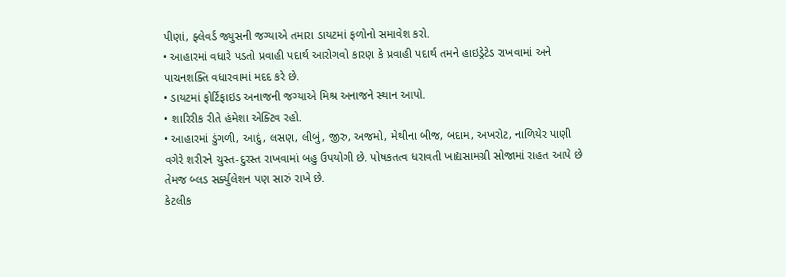પીણાં, ફ્લેવર્ડ જ્યુસની જગ્યાએ તમારા ડાયટમાં ફળોનો સમાવેશ કરો.
• આહારમાં વધારે પડતો પ્રવાહી પદાર્થ આરોગવો કારણ કે પ્રવાહી પદાર્થ તમને હાઇડ્રેટેડ રાખવામાં અને પાચનશક્તિ વધારવામાં મદદ કરે છે.
• ડાયટમાં ફોર્ટિફાઇડ અનાજની જગ્યાએ મિશ્ર અનાજને સ્થાન આપો.
• શારિરીક રીતે હંમેશા એક્ટિવ રહો.
• આહારમાં ડુંગળી, આદું, લસણ, લીબું, જીરુ, અજમો, મેથીના બીજ, બદામ, અખરોટ, નાળિયેર પાણી વગેરે શરીરને ચુસ્ત-દુરસ્ત રાખવામાં બહુ ઉપયોગી છે. પોષકતત્વ ધરાવતી ખાદ્યસામગ્રી સોજામાં રાહત આપે છે તેમજ બ્લડ સર્ક્યુલેશન પણ સારું રાખે છે.
કેટલીક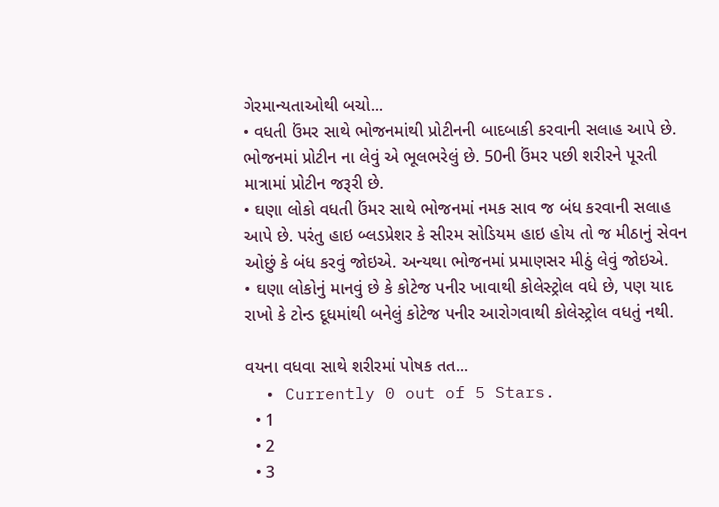ગેરમાન્યતાઓથી બચો...
• વધતી ઉંમર સાથે ભોજનમાંથી પ્રોટીનની બાદબાકી કરવાની સલાહ આપે છે. ભોજનમાં પ્રોટીન ના લેવું એ ભૂલભરેલું છે. 50ની ઉંમર પછી શરીરને પૂરતી માત્રામાં પ્રોટીન જરૂરી છે.
• ઘણા લોકો વધતી ઉંમર સાથે ભોજનમાં નમક સાવ જ બંધ કરવાની સલાહ આપે છે. પરંતુ હાઇ બ્લડપ્રેશર કે સીરમ સોડિયમ હાઇ હોય તો જ મીઠાનું સેવન ઓછું કે બંધ કરવું જોઇએ. અન્યથા ભોજનમાં પ્રમાણસર મીઠું લેવું જોઇએ.
• ઘણા લોકોનું માનવું છે કે કોટેજ પનીર ખાવાથી કોલેસ્ટ્રોલ વધે છે, પણ યાદ રાખો કે ટોન્ડ દૂધમાંથી બનેલું કોટેજ પનીર આરોગવાથી કોલેસ્ટ્રોલ વધતું નથી.

વયના વધવા સાથે શરીરમાં પોષક તત...
  • Currently 0 out of 5 Stars.
  • 1
  • 2
  • 3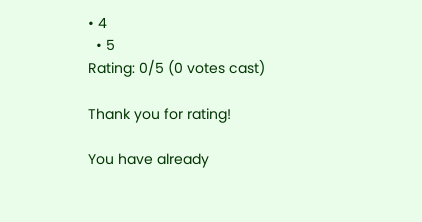• 4
  • 5
Rating: 0/5 (0 votes cast)

Thank you for rating!

You have already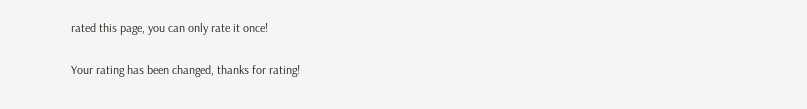rated this page, you can only rate it once!

Your rating has been changed, thanks for rating!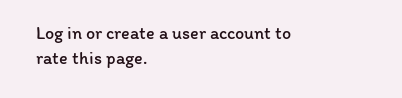Log in or create a user account to rate this page.